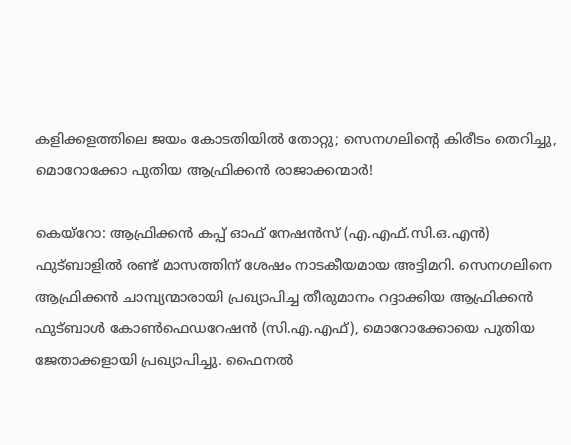കളിക്കളത്തിലെ ജയം കോടതിയിൽ തോറ്റു; സെനഗലിന്റെ കിരീടം തെറിച്ചു, മൊറോക്കോ പുതിയ ആഫ്രിക്കൻ രാജാക്കന്മാർ!

കെയ്റോ: ആഫ്രിക്കൻ കപ്പ് ഓഫ് നേഷൻസ് (എ.എഫ്.സി.ഒ.എൻ) ഫുട്ബാളിൽ രണ്ട് മാസത്തിന് ശേഷം നാടകീയമായ അട്ടിമറി. സെനഗലിനെ ആഫ്രിക്കൻ ചാമ്പ്യന്മാരായി പ്രഖ്യാപിച്ച തീരുമാനം റദ്ദാക്കിയ ആഫ്രിക്കൻ ഫുട്ബാൾ കോൺഫെഡറേഷൻ (സി.എ.എഫ്), മൊറോക്കോയെ പുതിയ ജേതാക്കളായി പ്രഖ്യാപിച്ചു. ഫൈനൽ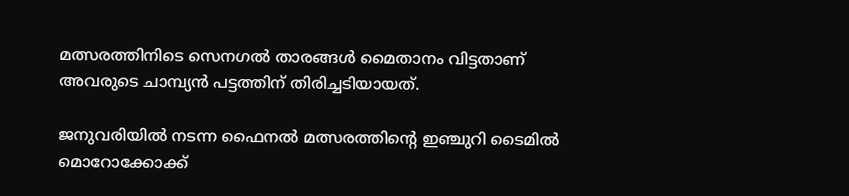മത്സരത്തിനിടെ സെനഗൽ താരങ്ങൾ മൈതാനം വിട്ടതാണ് അവരുടെ ചാമ്പ്യൻ പട്ടത്തിന് തിരിച്ചടിയായത്.

ജനുവരിയിൽ നടന്ന ഫൈനൽ മത്സരത്തിന്റെ ഇഞ്ചുറി ടൈമിൽ മൊറോക്കോക്ക്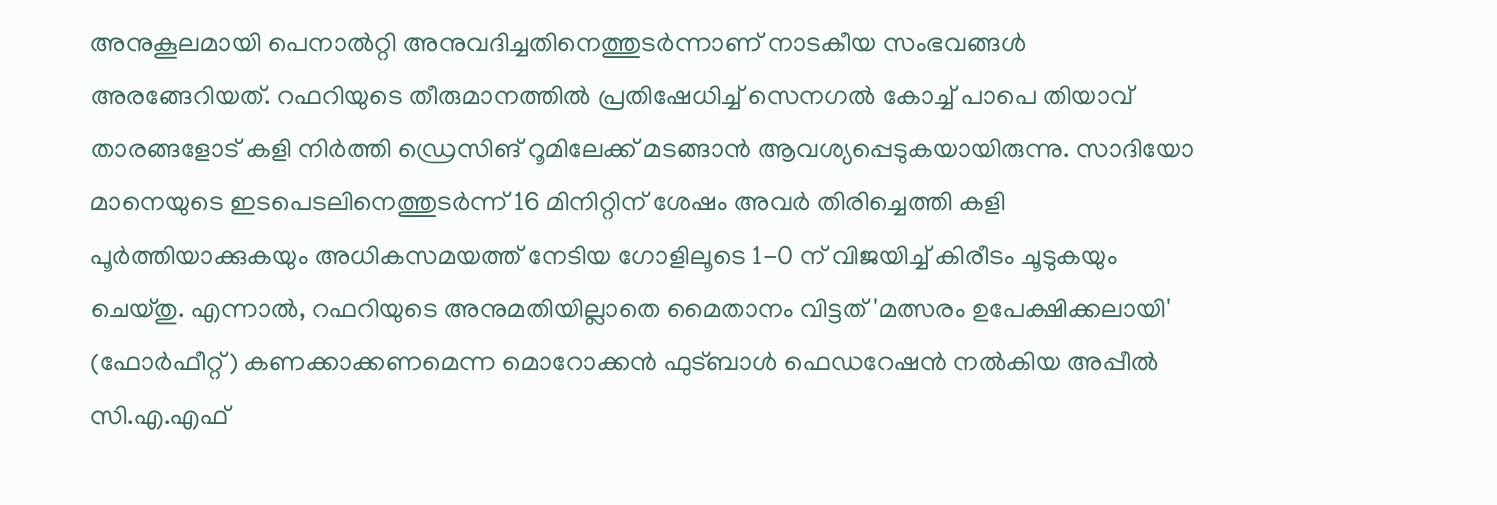അനുകൂലമായി പെനാൽറ്റി അനുവദിച്ചതിനെത്തുടർന്നാണ് നാടകീയ സംഭവങ്ങൾ അരങ്ങേറിയത്. റഫറിയുടെ തീരുമാനത്തിൽ പ്രതിഷേധിച്ച് സെനഗൽ കോച്ച് പാപെ തിയാവ് താരങ്ങളോട് കളി നിർത്തി ഡ്രെസിങ് റൂമിലേക്ക് മടങ്ങാൻ ആവശ്യപ്പെടുകയായിരുന്നു. സാദിയോ മാനെയുടെ ഇടപെടലിനെത്തുടർന്ന് 16 മിനിറ്റിന് ശേഷം അവർ തിരിച്ചെത്തി കളി പൂർത്തിയാക്കുകയും അധികസമയത്ത് നേടിയ ഗോളിലൂടെ 1-0 ന് വിജയിച്ച് കിരീടം ചൂടുകയും ചെയ്തു. എന്നാൽ, റഫറിയുടെ അനുമതിയില്ലാതെ മൈതാനം വിട്ടത് 'മത്സരം ഉപേക്ഷിക്കലായി' (ഫോർഫീറ്റ്) കണക്കാക്കണമെന്ന മൊറോക്കൻ ഫുട്ബാൾ ഫെഡറേഷൻ നൽകിയ അപ്പീൽ സി.എ.എഫ്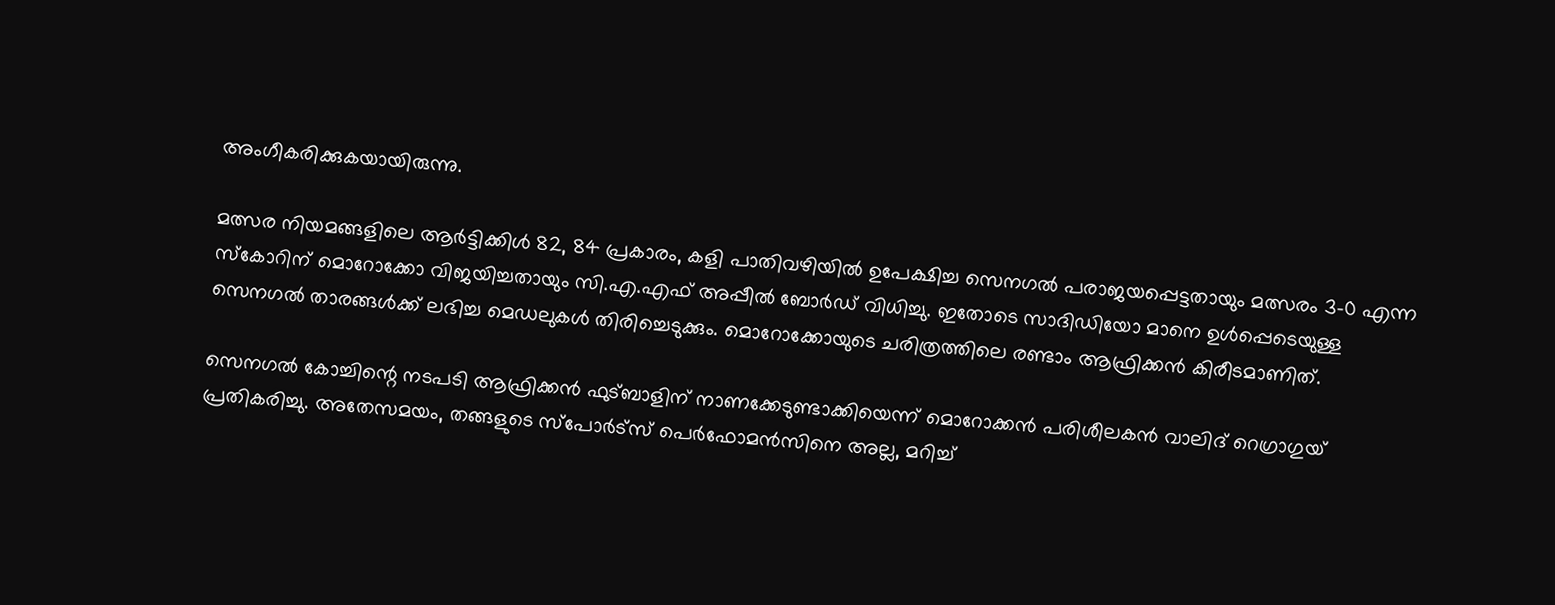അംഗീകരിക്കുകയായിരുന്നു.

മത്സര നിയമങ്ങളിലെ ആർട്ടിക്കിൾ 82, 84 പ്രകാരം, കളി പാതിവഴിയിൽ ഉപേക്ഷിച്ച സെനഗൽ പരാജയപ്പെട്ടതായും മത്സരം 3-0 എന്ന സ്കോറിന് മൊറോക്കോ വിജയിച്ചതായും സി.എ.എഫ് അപ്പീൽ ബോർഡ് വിധിച്ചു. ഇതോടെ സാദിഡിയോ മാനെ ഉൾപ്പെടെയുള്ള സെനഗൽ താരങ്ങൾക്ക് ലഭിച്ച മെഡലുകൾ തിരിച്ചെടുക്കും. മൊറോക്കോയുടെ ചരിത്രത്തിലെ രണ്ടാം ആഫ്രിക്കൻ കിരീടമാണിത്.

സെനഗൽ കോച്ചിന്റെ നടപടി ആഫ്രിക്കൻ ഫുട്ബാളിന് നാണക്കേടുണ്ടാക്കിയെന്ന് മൊറോക്കൻ പരിശീലകൻ വാലിദ് റെഗ്രാഗുയ് പ്രതികരിച്ചു. അതേസമയം, തങ്ങളുടെ സ്പോർട്സ് പെർഫോമൻസിനെ അല്ല, മറിച്ച്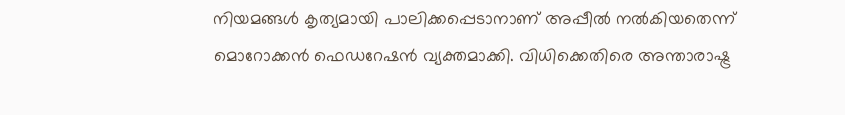നിയമങ്ങൾ കൃത്യമായി പാലിക്കപ്പെടാനാണ് അപ്പീൽ നൽകിയതെന്ന് മൊറോക്കൻ ഫെഡറേഷൻ വ്യക്തമാക്കി. വിധിക്കെതിരെ അന്താരാഷ്ട്ര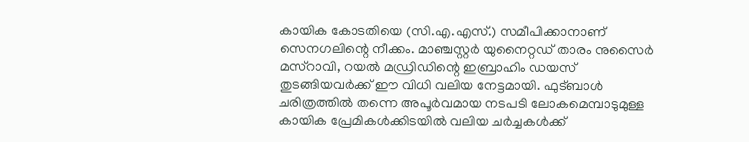കായിക കോടതിയെ (സി.എ.എസ്.) സമീപിക്കാനാണ് സെനഗലിന്റെ നീക്കം. മാഞ്ചസ്റ്റർ യുനൈറ്റഡ് താരം നുസൈർ മസ്റാവി, റയൽ മഡ്രിഡിന്റെ ഇബ്രാഹിം ഡയസ് തുടങ്ങിയവർക്ക് ഈ വിധി വലിയ നേട്ടമായി. ഫുട്ബാൾ ചരിത്രത്തിൽ തന്നെ അപൂർവമായ നടപടി ലോകമെമ്പാടുമുള്ള കായിക പ്രേമികൾക്കിടയിൽ വലിയ ചർച്ചകൾക്ക്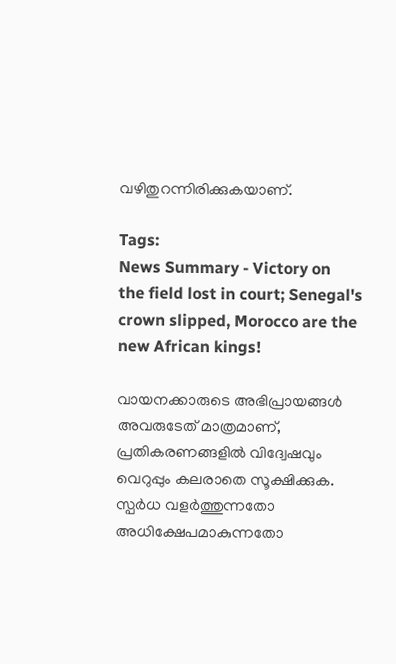വഴിതുറന്നിരിക്കുകയാണ്.

Tags:
News Summary - Victory on the field lost in court; Senegal's crown slipped, Morocco are the new African kings!

വായനക്കാരുടെ അഭിപ്രായങ്ങള്‍ അവരുടേത് മാത്രമാണ്, പ്രതികരണങ്ങളിൽ വിദ്വേഷവും വെറുപ്പും കലരാതെ സൂക്ഷിക്കുക. സ്പർധ വളർത്തുന്നതോ അധിക്ഷേപമാകുന്നതോ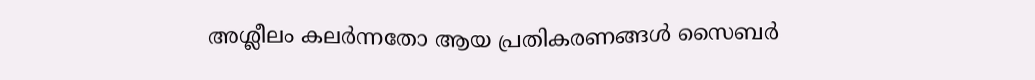അശ്ലീലം കലർന്നതോ ആയ പ്രതികരണങ്ങൾ സൈബർ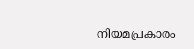നിയമപ്രകാരം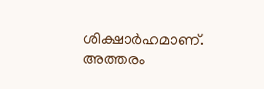ശിക്ഷാർഹമാണ്. അത്തരം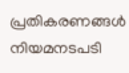പ്രതികരണങ്ങൾ നിയമനടപടി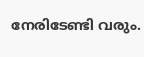നേരിടേണ്ടി വരും.